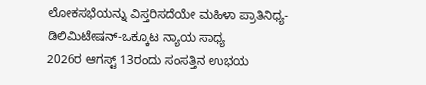ಲೋಕಸಭೆಯನ್ನು ವಿಸ್ತರಿಸದೆಯೇ ಮಹಿಳಾ ಪ್ರಾತಿನಿಧ್ಯ-ಡಿಲಿಮಿಟೇಷನ್-ಒಕ್ಕೂಟ ನ್ಯಾಯ ಸಾಧ್ಯ
2026ರ ಆಗಸ್ಟ್ 13ರಂದು ಸಂಸತ್ತಿನ ಉಭಯ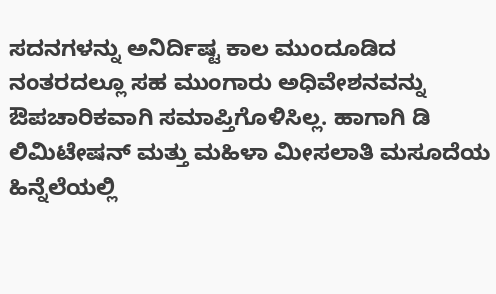ಸದನಗಳನ್ನು ಅನಿರ್ದಿಷ್ಟ ಕಾಲ ಮುಂದೂಡಿದ ನಂತರದಲ್ಲೂ ಸಹ ಮುಂಗಾರು ಅಧಿವೇಶನವನ್ನು ಔಪಚಾರಿಕವಾಗಿ ಸಮಾಪ್ತಿಗೊಳಿಸಿಲ್ಲ. ಹಾಗಾಗಿ ಡಿ ಲಿಮಿಟೇಷನ್ ಮತ್ತು ಮಹಿಳಾ ಮೀಸಲಾತಿ ಮಸೂದೆಯ ಹಿನ್ನೆಲೆಯಲ್ಲಿ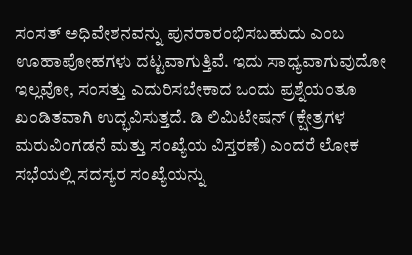ಸಂಸತ್ ಅಧಿವೇಶನವನ್ನು ಪುನರಾರಂಭಿಸಬಹುದು ಎಂಬ ಊಹಾಪೋಹಗಳು ದಟ್ಟವಾಗುತ್ತಿವೆ. ಇದು ಸಾಧ್ಯವಾಗುವುದೋ ಇಲ್ಲವೋ, ಸಂಸತ್ತು ಎದುರಿಸಬೇಕಾದ ಒಂದು ಪ್ರಶ್ನೆಯಂತೂ ಖಂಡಿತವಾಗಿ ಉದ್ಭವಿಸುತ್ತದೆ. ಡಿ ಲಿಮಿಟೇಷನ್ (ಕ್ಷೇತ್ರಗಳ ಮರುವಿಂಗಡನೆ ಮತ್ತು ಸಂಖ್ಯೆಯ ವಿಸ್ತರಣೆ) ಎಂದರೆ ಲೋಕ ಸಭೆಯಲ್ಲಿ ಸದಸ್ಯರ ಸಂಖ್ಯೆಯನ್ನು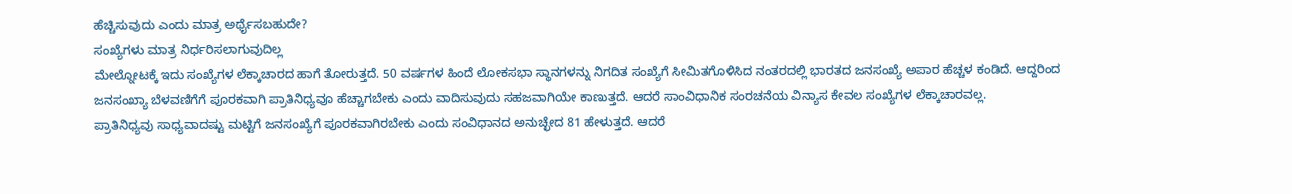ಹೆಚ್ಚಿಸುವುದು ಎಂದು ಮಾತ್ರ ಅರ್ಥೈಸಬಹುದೇ?
ಸಂಖ್ಯೆಗಳು ಮಾತ್ರ ನಿರ್ಧರಿಸಲಾಗುವುದಿಲ್ಲ
ಮೇಲ್ನೋಟಕ್ಕೆ ಇದು ಸಂಖ್ಯೆಗಳ ಲೆಕ್ಕಾಚಾರದ ಹಾಗೆ ತೋರುತ್ತದೆ. 50 ವರ್ಷಗಳ ಹಿಂದೆ ಲೋಕಸಭಾ ಸ್ಥಾನಗಳನ್ನು ನಿಗದಿತ ಸಂಖ್ಯೆಗೆ ಸೀಮಿತಗೊಳಿಸಿದ ನಂತರದಲ್ಲಿ ಭಾರತದ ಜನಸಂಖ್ಯೆ ಅಪಾರ ಹೆಚ್ಚಳ ಕಂಡಿದೆ. ಆದ್ದರಿಂದ ಜನಸಂಖ್ಯಾ ಬೆಳವಣಿಗೆಗೆ ಪೂರಕವಾಗಿ ಪ್ರಾತಿನಿಧ್ಯವೂ ಹೆಚ್ಚಾಗಬೇಕು ಎಂದು ವಾದಿಸುವುದು ಸಹಜವಾಗಿಯೇ ಕಾಣುತ್ತದೆ. ಆದರೆ ಸಾಂವಿಧಾನಿಕ ಸಂರಚನೆಯ ವಿನ್ಯಾಸ ಕೇವಲ ಸಂಖ್ಯೆಗಳ ಲೆಕ್ಕಾಚಾರವಲ್ಲ.
ಪ್ರಾತಿನಿಧ್ಯವು ಸಾಧ್ಯವಾದಷ್ಟು ಮಟ್ಟಿಗೆ ಜನಸಂಖ್ಯೆಗೆ ಪೂರಕವಾಗಿರಬೇಕು ಎಂದು ಸಂವಿಧಾನದ ಅನುಚ್ಛೇದ 81 ಹೇಳುತ್ತದೆ. ಆದರೆ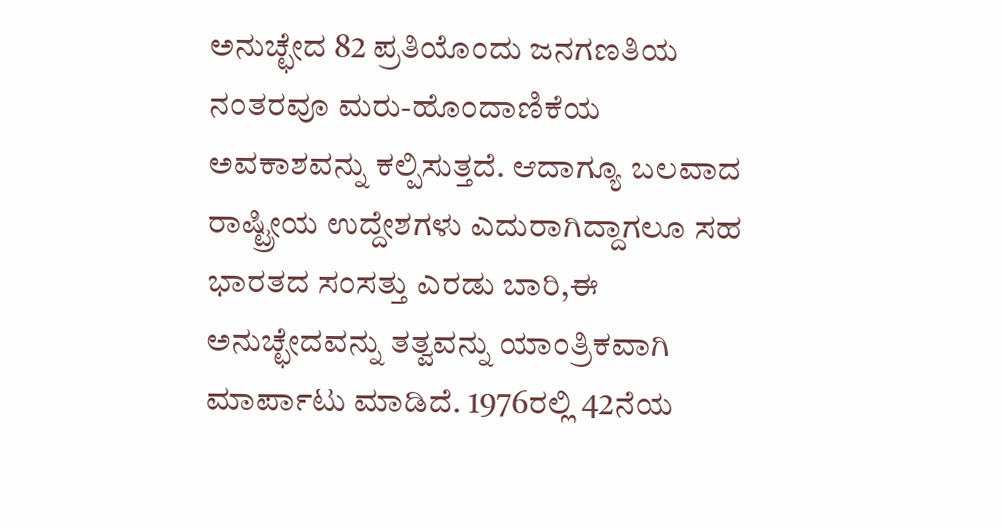ಅನುಚ್ಛೇದ 82 ಪ್ರತಿಯೊಂದು ಜನಗಣತಿಯ ನಂತರವೂ ಮರು-ಹೊಂದಾಣಿಕೆಯ ಅವಕಾಶವನ್ನು ಕಲ್ಪಿಸುತ್ತದೆ. ಆದಾಗ್ಯೂ ಬಲವಾದ ರಾಷ್ಟ್ರೀಯ ಉದ್ದೇಶಗಳು ಎದುರಾಗಿದ್ದಾಗಲೂ ಸಹ ಭಾರತದ ಸಂಸತ್ತು ಎರಡು ಬಾರಿ,ಈ ಅನುಚ್ಛೇದವನ್ನು ತತ್ವವನ್ನು ಯಾಂತ್ರಿಕವಾಗಿ ಮಾರ್ಪಾಟು ಮಾಡಿದೆ. 1976ರಲ್ಲಿ 42ನೆಯ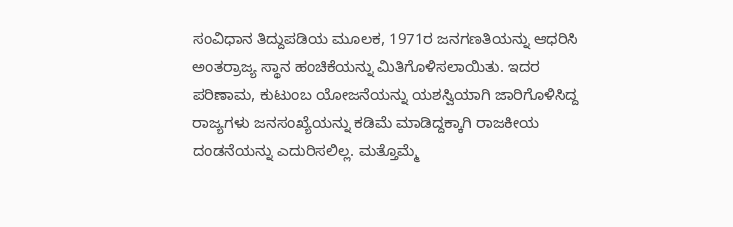ಸಂವಿಧಾನ ತಿದ್ದುಪಡಿಯ ಮೂಲಕ, 1971ರ ಜನಗಣತಿಯನ್ನು ಆಧರಿಸಿ ಅಂತರ್ರಾಜ್ಯ ಸ್ಥಾನ ಹಂಚಿಕೆಯನ್ನು ಮಿತಿಗೊಳಿಸಲಾಯಿತು. ಇದರ ಪರಿಣಾಮ, ಕುಟುಂಬ ಯೋಜನೆಯನ್ನು ಯಶಸ್ವಿಯಾಗಿ ಜಾರಿಗೊಳಿಸಿದ್ದ ರಾಜ್ಯಗಳು ಜನಸಂಖ್ಯೆಯನ್ನು ಕಡಿಮೆ ಮಾಡಿದ್ದಕ್ಕಾಗಿ ರಾಜಕೀಯ ದಂಡನೆಯನ್ನು ಎದುರಿಸಲಿಲ್ಲ. ಮತ್ತೊಮ್ಮೆ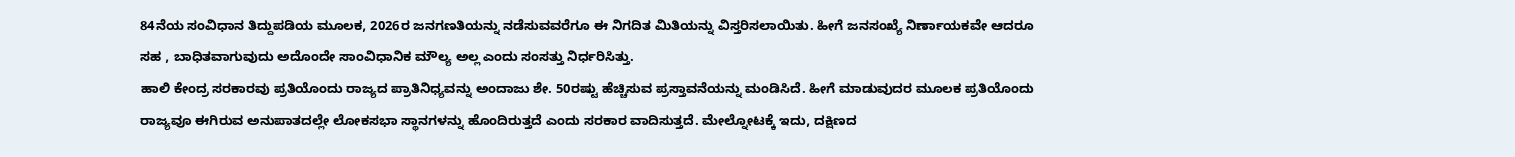84ನೆಯ ಸಂವಿಧಾನ ತಿದ್ದುಪಡಿಯ ಮೂಲಕ, 2026ರ ಜನಗಣತಿಯನ್ನು ನಡೆಸುವವರೆಗೂ ಈ ನಿಗದಿತ ಮಿತಿಯನ್ನು ವಿಸ್ತರಿಸಲಾಯಿತು. ಹೀಗೆ ಜನಸಂಖ್ಯೆ ನಿರ್ಣಾಯಕವೇ ಆದರೂ ಸಹ , ಬಾಧಿತವಾಗುವುದು ಅದೊಂದೇ ಸಾಂವಿಧಾನಿಕ ಮೌಲ್ಯ ಅಲ್ಲ ಎಂದು ಸಂಸತ್ತು ನಿರ್ಧರಿಸಿತ್ತು.
ಹಾಲಿ ಕೇಂದ್ರ ಸರಕಾರವು ಪ್ರತಿಯೊಂದು ರಾಜ್ಯದ ಪ್ರಾತಿನಿಧ್ಯವನ್ನು ಅಂದಾಜು ಶೇ. 50ರಷ್ಟು ಹೆಚ್ಚಿಸುವ ಪ್ರಸ್ತಾವನೆಯನ್ನು ಮಂಡಿಸಿದೆ. ಹೀಗೆ ಮಾಡುವುದರ ಮೂಲಕ ಪ್ರತಿಯೊಂದು ರಾಜ್ಯವೂ ಈಗಿರುವ ಅನುಪಾತದಲ್ಲೇ ಲೋಕಸಭಾ ಸ್ಥಾನಗಳನ್ನು ಹೊಂದಿರುತ್ತದೆ ಎಂದು ಸರಕಾರ ವಾದಿಸುತ್ತದೆ. ಮೇಲ್ನೋಟಕ್ಕೆ ಇದು, ದಕ್ಷಿಣದ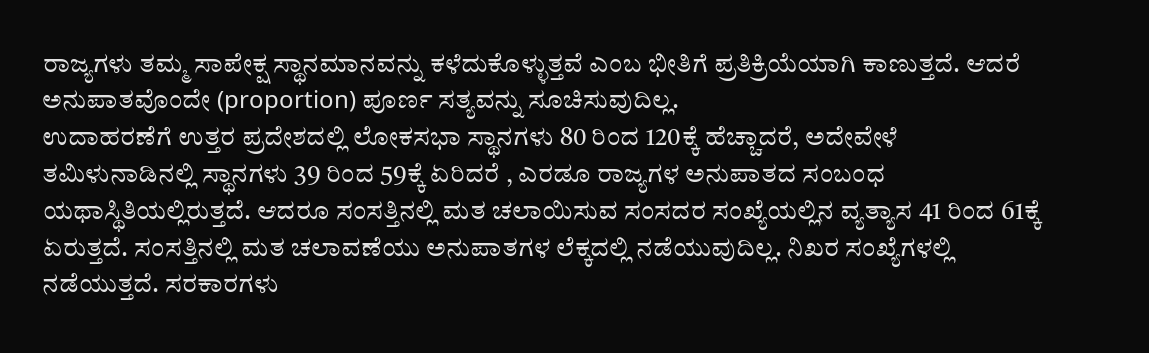ರಾಜ್ಯಗಳು ತಮ್ಮ ಸಾಪೇಕ್ಷ ಸ್ಥಾನಮಾನವನ್ನು ಕಳೆದುಕೊಳ್ಳುತ್ತವೆ ಎಂಬ ಭೀತಿಗೆ ಪ್ರತಿಕ್ರಿಯೆಯಾಗಿ ಕಾಣುತ್ತದೆ. ಆದರೆ ಅನುಪಾತವೊಂದೇ (proportion) ಪೂರ್ಣ ಸತ್ಯವನ್ನು ಸೂಚಿಸುವುದಿಲ್ಲ.
ಉದಾಹರಣೆಗೆ ಉತ್ತರ ಪ್ರದೇಶದಲ್ಲಿ ಲೋಕಸಭಾ ಸ್ಥಾನಗಳು 80 ರಿಂದ 120ಕ್ಕೆ ಹೆಚ್ಚಾದರೆ, ಅದೇವೇಳೆ ತಮಿಳುನಾಡಿನಲ್ಲಿ ಸ್ಥಾನಗಳು 39 ರಿಂದ 59ಕ್ಕೆ ಏರಿದರೆ , ಎರಡೂ ರಾಜ್ಯಗಳ ಅನುಪಾತದ ಸಂಬಂಧ ಯಥಾಸ್ಥಿತಿಯಲ್ಲಿರುತ್ತದೆ. ಆದರೂ ಸಂಸತ್ತಿನಲ್ಲಿ ಮತ ಚಲಾಯಿಸುವ ಸಂಸದರ ಸಂಖ್ಯೆಯಲ್ಲಿನ ವ್ಯತ್ಯಾಸ 41 ರಿಂದ 61ಕ್ಕೆ ಏರುತ್ತದೆ. ಸಂಸತ್ತಿನಲ್ಲಿ ಮತ ಚಲಾವಣೆಯು ಅನುಪಾತಗಳ ಲೆಕ್ಕದಲ್ಲಿ ನಡೆಯುವುದಿಲ್ಲ. ನಿಖರ ಸಂಖ್ಯೆಗಳಲ್ಲಿ ನಡೆಯುತ್ತದೆ. ಸರಕಾರಗಳು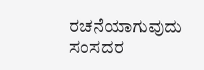ರಚನೆಯಾಗುವುದು ಸಂಸದರ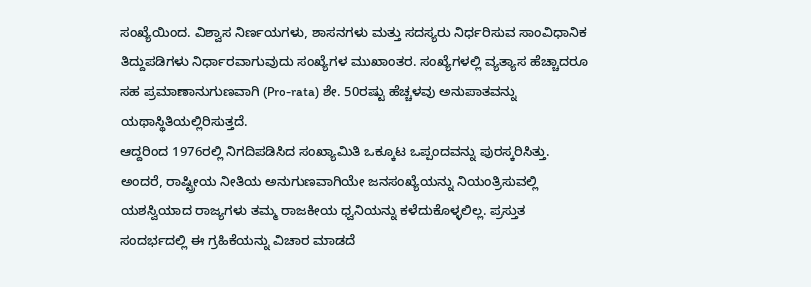ಸಂಖ್ಯೆಯಿಂದ. ವಿಶ್ವಾಸ ನಿರ್ಣಯಗಳು, ಶಾಸನಗಳು ಮತ್ತು ಸದಸ್ಯರು ನಿರ್ಧರಿಸುವ ಸಾಂವಿಧಾನಿಕ ತಿದ್ದುಪಡಿಗಳು ನಿರ್ಧಾರವಾಗುವುದು ಸಂಖ್ಯೆಗಳ ಮುಖಾಂತರ. ಸಂಖ್ಯೆಗಳಲ್ಲಿ ವ್ಯತ್ಯಾಸ ಹೆಚ್ಚಾದರೂ ಸಹ ಪ್ರಮಾಣಾನುಗುಣವಾಗಿ (Pro-rata) ಶೇ. 50ರಷ್ಟು ಹೆಚ್ಚಳವು ಅನುಪಾತವನ್ನು ಯಥಾಸ್ಥಿತಿಯಲ್ಲಿರಿಸುತ್ತದೆ.
ಆದ್ದರಿಂದ 1976ರಲ್ಲಿ ನಿಗದಿಪಡಿಸಿದ ಸಂಖ್ಯಾಮಿತಿ ಒಕ್ಕೂಟ ಒಪ್ಪಂದವನ್ನು ಪುರಸ್ಕರಿಸಿತ್ತು. ಅಂದರೆ, ರಾಷ್ಟ್ರೀಯ ನೀತಿಯ ಅನುಗುಣವಾಗಿಯೇ ಜನಸಂಖ್ಯೆಯನ್ನು ನಿಯಂತ್ರಿಸುವಲ್ಲಿ ಯಶಸ್ವಿಯಾದ ರಾಜ್ಯಗಳು ತಮ್ಮ ರಾಜಕೀಯ ಧ್ವನಿಯನ್ನು ಕಳೆದುಕೊಳ್ಳಲಿಲ್ಲ. ಪ್ರಸ್ತುತ ಸಂದರ್ಭದಲ್ಲಿ ಈ ಗ್ರಹಿಕೆಯನ್ನು ವಿಚಾರ ಮಾಡದೆ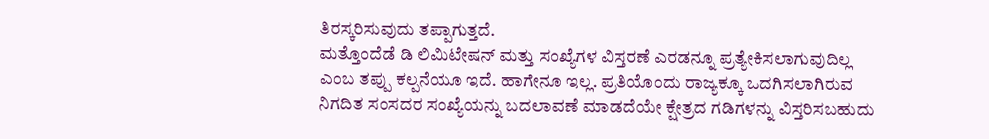ತಿರಸ್ಕರಿಸುವುದು ತಪ್ಪಾಗುತ್ತದೆ.
ಮತ್ತೊಂದೆಡೆ ಡಿ ಲಿಮಿಟೇಷನ್ ಮತ್ತು ಸಂಖ್ಯೆಗಳ ವಿಸ್ತರಣೆ ಎರಡನ್ನೂ ಪ್ರತ್ಯೇಕಿಸಲಾಗುವುದಿಲ್ಲ ಎಂಬ ತಪ್ಪು ಕಲ್ಪನೆಯೂ ಇದೆ. ಹಾಗೇನೂ ಇಲ್ಲ. ಪ್ರತಿಯೊಂದು ರಾಜ್ಯಕ್ಕೂ ಒದಗಿಸಲಾಗಿರುವ ನಿಗದಿತ ಸಂಸದರ ಸಂಖ್ಯೆಯನ್ನು ಬದಲಾವಣೆ ಮಾಡದೆಯೇ ಕ್ಷೇತ್ರದ ಗಡಿಗಳನ್ನು ವಿಸ್ತರಿಸಬಹುದು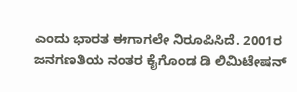ಎಂದು ಭಾರತ ಈಗಾಗಲೇ ನಿರೂಪಿಸಿದೆ. 2001ರ ಜನಗಣತಿಯ ನಂತರ ಕೈಗೊಂಡ ಡಿ ಲಿಮಿಟೇಷನ್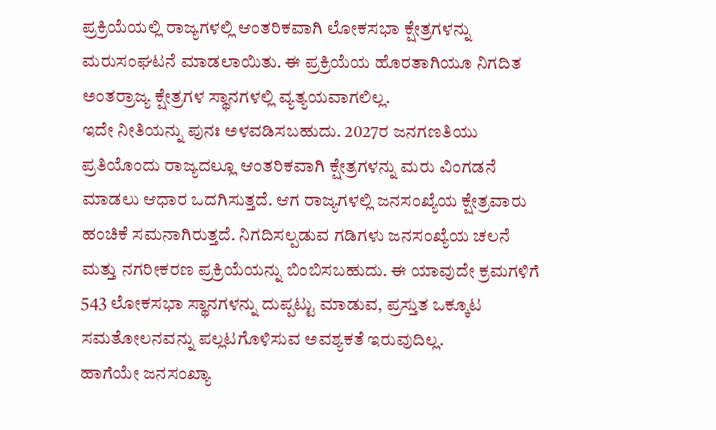ಪ್ರಕ್ರಿಯೆಯಲ್ಲಿ ರಾಜ್ಯಗಳಲ್ಲಿ ಆಂತರಿಕವಾಗಿ ಲೋಕಸಭಾ ಕ್ಷೇತ್ರಗಳನ್ನು ಮರುಸಂಘಟನೆ ಮಾಡಲಾಯಿತು. ಈ ಪ್ರಕ್ರಿಯೆಯ ಹೊರತಾಗಿಯೂ ನಿಗದಿತ ಅಂತರ್ರಾಜ್ಯ ಕ್ಷೇತ್ರಗಳ ಸ್ಥಾನಗಳಲ್ಲಿ ವ್ಯತ್ಯಯವಾಗಲಿಲ್ಲ.
ಇದೇ ನೀತಿಯನ್ನು ಪುನಃ ಅಳವಡಿಸಬಹುದು. 2027ರ ಜನಗಣತಿಯು ಪ್ರತಿಯೊಂದು ರಾಜ್ಯದಲ್ಲೂ ಆಂತರಿಕವಾಗಿ ಕ್ಷೇತ್ರಗಳನ್ನು ಮರು ವಿಂಗಡನೆ ಮಾಡಲು ಆಧಾರ ಒದಗಿಸುತ್ತದೆ. ಆಗ ರಾಜ್ಯಗಳಲ್ಲಿ ಜನಸಂಖ್ಯೆಯ ಕ್ಷೇತ್ರವಾರು ಹಂಚಿಕೆ ಸಮನಾಗಿರುತ್ತದೆ. ನಿಗದಿಸಲ್ಪಡುವ ಗಡಿಗಳು ಜನಸಂಖ್ಯೆಯ ಚಲನೆ ಮತ್ತು ನಗರೀಕರಣ ಪ್ರಕ್ರಿಯೆಯನ್ನು ಬಿಂಬಿಸಬಹುದು. ಈ ಯಾವುದೇ ಕ್ರಮಗಳಿಗೆ 543 ಲೋಕಸಭಾ ಸ್ಥಾನಗಳನ್ನು ದುಪ್ಪಟ್ಟು ಮಾಡುವ, ಪ್ರಸ್ತುತ ಒಕ್ಕೂಟ ಸಮತೋಲನವನ್ನು ಪಲ್ಲಟಗೊಳಿಸುವ ಅವಶ್ಯಕತೆ ಇರುವುದಿಲ್ಲ.
ಹಾಗೆಯೇ ಜನಸಂಖ್ಯಾ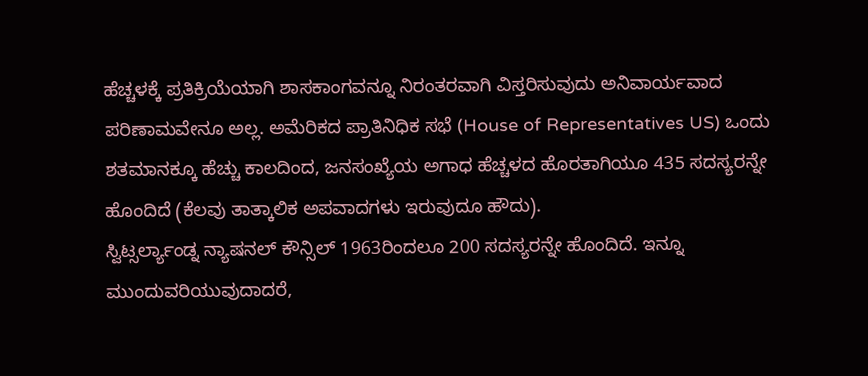ಹೆಚ್ಚಳಕ್ಕೆ ಪ್ರತಿಕ್ರಿಯೆಯಾಗಿ ಶಾಸಕಾಂಗವನ್ನೂ ನಿರಂತರವಾಗಿ ವಿಸ್ತರಿಸುವುದು ಅನಿವಾರ್ಯವಾದ ಪರಿಣಾಮವೇನೂ ಅಲ್ಲ. ಅಮೆರಿಕದ ಪ್ರಾತಿನಿಧಿಕ ಸಭೆ (House of Representatives US) ಒಂದು ಶತಮಾನಕ್ಕೂ ಹೆಚ್ಚು ಕಾಲದಿಂದ, ಜನಸಂಖ್ಯೆಯ ಅಗಾಧ ಹೆಚ್ಚಳದ ಹೊರತಾಗಿಯೂ 435 ಸದಸ್ಯರನ್ನೇ ಹೊಂದಿದೆ (ಕೆಲವು ತಾತ್ಕಾಲಿಕ ಅಪವಾದಗಳು ಇರುವುದೂ ಹೌದು).
ಸ್ವಿಟ್ಸರ್ಲ್ಯಾಂಡ್ನ ನ್ಯಾಷನಲ್ ಕೌನ್ಸಿಲ್ 1963ರಿಂದಲೂ 200 ಸದಸ್ಯರನ್ನೇ ಹೊಂದಿದೆ. ಇನ್ನೂ ಮುಂದುವರಿಯುವುದಾದರೆ,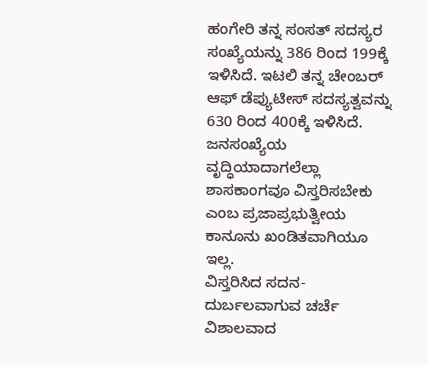ಹಂಗೇರಿ ತನ್ನ ಸಂಸತ್ ಸದಸ್ಯರ ಸಂಖ್ಯೆಯನ್ನು 386 ರಿಂದ 199ಕ್ಕೆ ಇಳಿಸಿದೆ. ಇಟಲಿ ತನ್ನ ಚೇಂಬರ್ ಆಫ್ ಡೆಪ್ಯುಟೀಸ್ ಸದಸ್ಯತ್ವವನ್ನು 630 ರಿಂದ 400ಕ್ಕೆ ಇಳಿಸಿದೆ. ಜನಸಂಖ್ಯೆಯ ವೃದ್ಧಿಯಾದಾಗಲೆಲ್ಲಾ ಶಾಸಕಾಂಗವೂ ವಿಸ್ತರಿಸಬೇಕು ಎಂಬ ಪ್ರಜಾಪ್ರಭುತ್ವೀಯ ಕಾನೂನು ಖಂಡಿತವಾಗಿಯೂ ಇಲ್ಲ.
ವಿಸ್ತರಿಸಿದ ಸದನ-ದುರ್ಬಲವಾಗುವ ಚರ್ಚೆ
ವಿಶಾಲವಾದ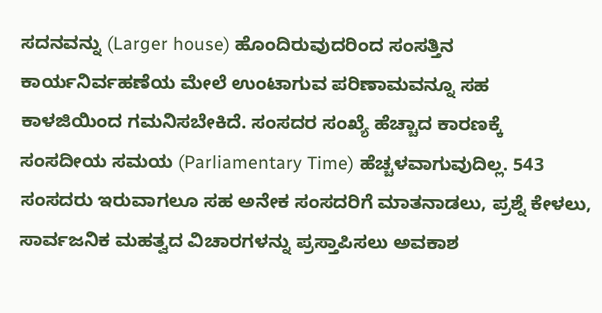ಸದನವನ್ನು (Larger house) ಹೊಂದಿರುವುದರಿಂದ ಸಂಸತ್ತಿನ ಕಾರ್ಯನಿರ್ವಹಣೆಯ ಮೇಲೆ ಉಂಟಾಗುವ ಪರಿಣಾಮವನ್ನೂ ಸಹ ಕಾಳಜಿಯಿಂದ ಗಮನಿಸಬೇಕಿದೆ. ಸಂಸದರ ಸಂಖ್ಯೆ ಹೆಚ್ಚಾದ ಕಾರಣಕ್ಕೆ ಸಂಸದೀಯ ಸಮಯ (Parliamentary Time) ಹೆಚ್ಚಳವಾಗುವುದಿಲ್ಲ. 543 ಸಂಸದರು ಇರುವಾಗಲೂ ಸಹ ಅನೇಕ ಸಂಸದರಿಗೆ ಮಾತನಾಡಲು, ಪ್ರಶ್ನೆ ಕೇಳಲು, ಸಾರ್ವಜನಿಕ ಮಹತ್ವದ ವಿಚಾರಗಳನ್ನು ಪ್ರಸ್ತಾಪಿಸಲು ಅವಕಾಶ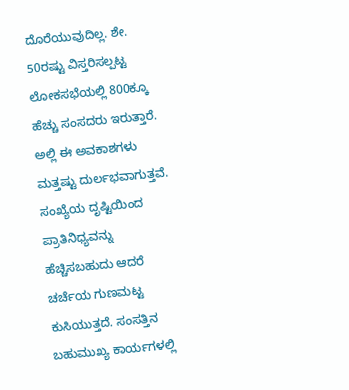ದೊರೆಯುವುದಿಲ್ಲ. ಶೇ. 50ರಷ್ಟು ವಿಸ್ತರಿಸಲ್ಪಟ್ಟ ಲೋಕಸಭೆಯಲ್ಲಿ 800ಕ್ಕೂ ಹೆಚ್ಚು ಸಂಸದರು ಇರುತ್ತಾರೆ. ಅಲ್ಲಿ ಈ ಅವಕಾಶಗಳು ಮತ್ತಷ್ಟು ದುರ್ಲಭವಾಗುತ್ತವೆ. ಸಂಖ್ಯೆಯ ದೃಷ್ಟಿಯಿಂದ ಪ್ರಾತಿನಿಧ್ಯವನ್ನು ಹೆಚ್ಚಿಸಬಹುದು ಆದರೆ ಚರ್ಚೆಯ ಗುಣಮಟ್ಟ ಕುಸಿಯುತ್ತದೆ. ಸಂಸತ್ತಿನ ಬಹುಮುಖ್ಯ ಕಾರ್ಯಗಳಲ್ಲಿ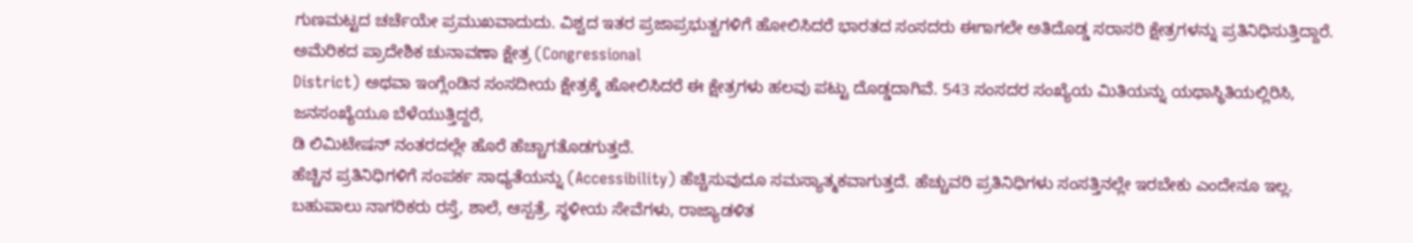ಗುಣಮಟ್ಟದ ಚರ್ಚೆಯೇ ಪ್ರಮುಖವಾದುದು. ವಿಶ್ವದ ಇತರ ಪ್ರಜಾಪ್ರಭುತ್ವಗಳಿಗೆ ಹೋಲಿಸಿದರೆ ಭಾರತದ ಸಂಸದರು ಈಗಾಗಲೇ ಅತಿದೊಡ್ಡ ಸರಾಸರಿ ಕ್ಷೇತ್ರಗಳನ್ನು ಪ್ರತಿನಿಧಿಸುತ್ತಿದ್ದಾರೆ. ಅಮೆರಿಕದ ಪ್ರಾದೇಶಿಕ ಚುನಾವಣಾ ಕ್ಷೇತ್ರ (Congressional
District) ಅಥವಾ ಇಂಗ್ಲೆಂಡಿನ ಸಂಸದೀಯ ಕ್ಷೇತ್ರಕ್ಕೆ ಹೋಲಿಸಿದರೆ ಈ ಕ್ಷೇತ್ರಗಳು ಹಲವು ಪಟ್ಟು ದೊಡ್ಡದಾಗಿವೆ. 543 ಸಂಸದರ ಸಂಖ್ಯೆಯ ಮಿತಿಯನ್ನು ಯಥಾಸ್ಥಿತಿಯಲ್ಲಿರಿಸಿ, ಜನಸಂಖ್ಯೆಯೂ ಬೆಳೆಯುತ್ತಿದ್ದರೆ,
ಡಿ ಲಿಮಿಟೇಷನ್ ನಂತರದಲ್ಲೇ ಹೊರೆ ಹೆಚ್ಚಾಗತೊಡಗುತ್ತದೆ.
ಹೆಚ್ಚಿನ ಪ್ರತಿನಿಧಿಗಳಿಗೆ ಸಂಪರ್ಕ ಸಾಧ್ಯತೆಯನ್ನು (Accessibility) ಹೆಚ್ಚಿಸುವುದೂ ಸಮಸ್ಯಾತ್ಮಕವಾಗುತ್ತದೆ. ಹೆಚ್ಚುವರಿ ಪ್ರತಿನಿಧಿಗಳು ಸಂಸತ್ತಿನಲ್ಲೇ ಇರಬೇಕು ಎಂದೇನೂ ಇಲ್ಲ. ಬಹುಪಾಲು ನಾಗರಿಕರು ರಸ್ತೆ, ಶಾಲೆ, ಆಸ್ಪತ್ರೆ, ಸ್ಥಳೀಯ ಸೇವೆಗಳು, ರಾಜ್ಯಾಡಳಿತ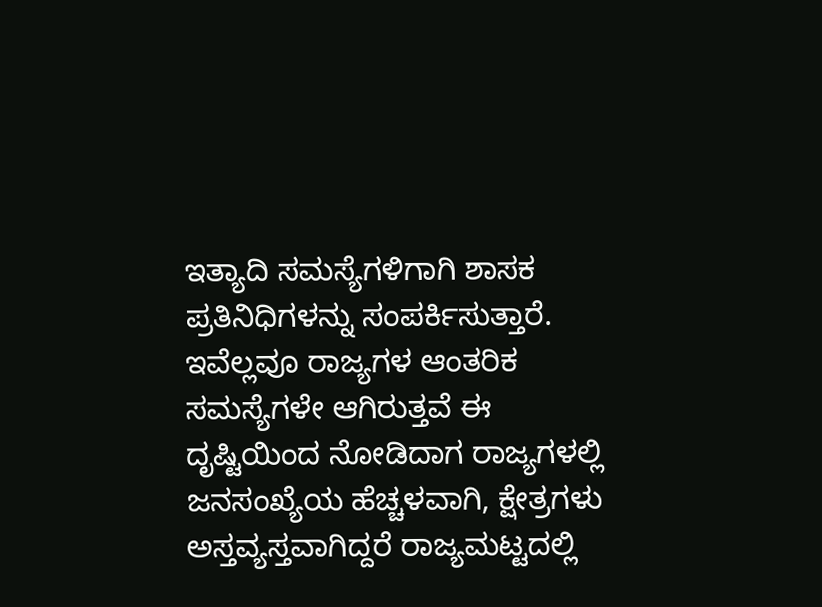ಇತ್ಯಾದಿ ಸಮಸ್ಯೆಗಳಿಗಾಗಿ ಶಾಸಕ ಪ್ರತಿನಿಧಿಗಳನ್ನು ಸಂಪರ್ಕಿಸುತ್ತಾರೆ. ಇವೆಲ್ಲವೂ ರಾಜ್ಯಗಳ ಆಂತರಿಕ ಸಮಸ್ಯೆಗಳೇ ಆಗಿರುತ್ತವೆ ಈ ದೃಷ್ಟಿಯಿಂದ ನೋಡಿದಾಗ ರಾಜ್ಯಗಳಲ್ಲಿ ಜನಸಂಖ್ಯೆಯ ಹೆಚ್ಚಳವಾಗಿ, ಕ್ಷೇತ್ರಗಳು ಅಸ್ತವ್ಯಸ್ತವಾಗಿದ್ದರೆ ರಾಜ್ಯಮಟ್ಟದಲ್ಲಿ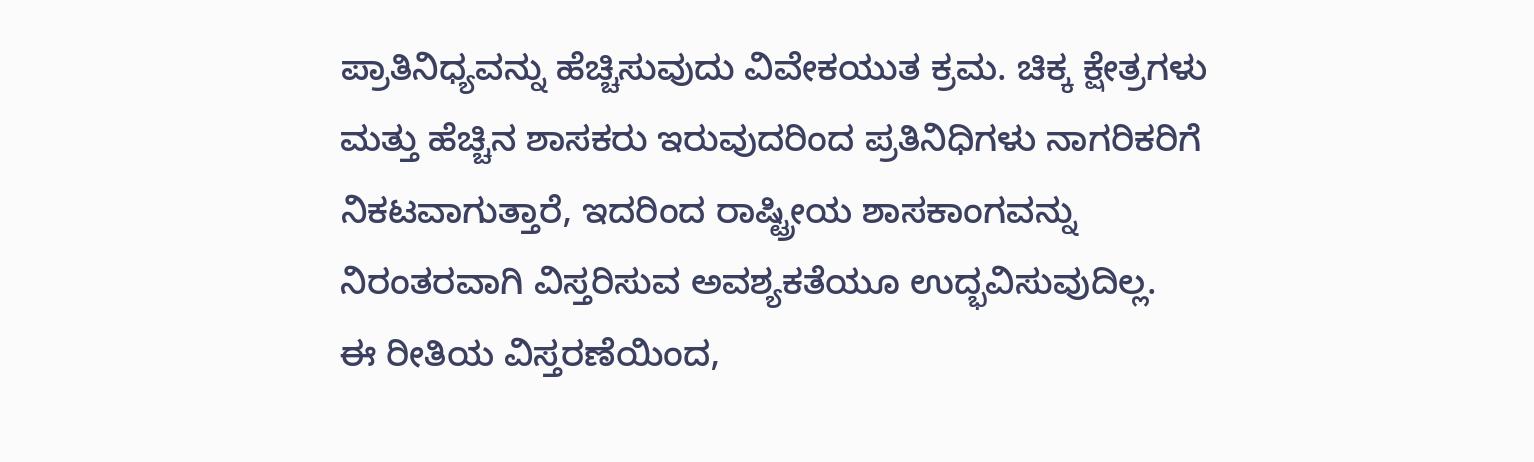ಪ್ರಾತಿನಿಧ್ಯವನ್ನು ಹೆಚ್ಚಿಸುವುದು ವಿವೇಕಯುತ ಕ್ರಮ. ಚಿಕ್ಕ ಕ್ಷೇತ್ರಗಳು ಮತ್ತು ಹೆಚ್ಚಿನ ಶಾಸಕರು ಇರುವುದರಿಂದ ಪ್ರತಿನಿಧಿಗಳು ನಾಗರಿಕರಿಗೆ ನಿಕಟವಾಗುತ್ತಾರೆ, ಇದರಿಂದ ರಾಷ್ಟ್ರೀಯ ಶಾಸಕಾಂಗವನ್ನು ನಿರಂತರವಾಗಿ ವಿಸ್ತರಿಸುವ ಅವಶ್ಯಕತೆಯೂ ಉದ್ಭವಿಸುವುದಿಲ್ಲ.
ಈ ರೀತಿಯ ವಿಸ್ತರಣೆಯಿಂದ,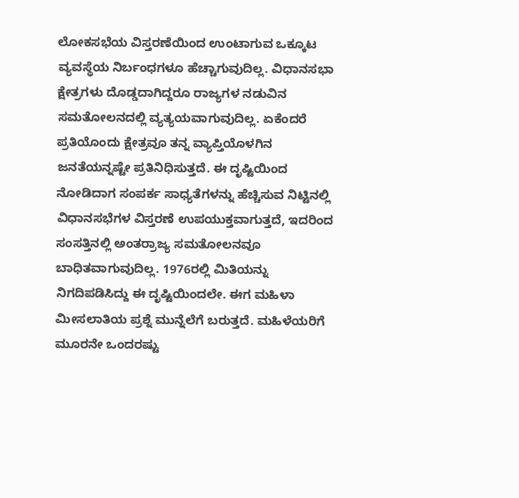ಲೋಕಸಭೆಯ ವಿಸ್ತರಣೆಯಿಂದ ಉಂಟಾಗುವ ಒಕ್ಕೂಟ ವ್ಯವಸ್ಥೆಯ ನಿರ್ಬಂಧಗಳೂ ಹೆಚ್ಚಾಗುವುದಿಲ್ಲ. ವಿಧಾನಸಭಾ ಕ್ಷೇತ್ರಗಳು ದೊಡ್ಡದಾಗಿದ್ದರೂ ರಾಜ್ಯಗಳ ನಡುವಿನ ಸಮತೋಲನದಲ್ಲಿ ವ್ಯತ್ಯಯವಾಗುವುದಿಲ್ಲ. ಏಕೆಂದರೆ ಪ್ರತಿಯೊಂದು ಕ್ಷೇತ್ರವೂ ತನ್ನ ವ್ಯಾಪ್ತಿಯೊಳಗಿನ ಜನತೆಯನ್ನಷ್ಟೇ ಪ್ರತಿನಿಧಿಸುತ್ತದೆ. ಈ ದೃಷ್ಟಿಯಿಂದ ನೋಡಿದಾಗ ಸಂಪರ್ಕ ಸಾಧ್ಯತೆಗಳನ್ನು ಹೆಚ್ಚಿಸುವ ನಿಟ್ಟಿನಲ್ಲಿ ವಿಧಾನಸಭೆಗಳ ವಿಸ್ತರಣೆ ಉಪಯುಕ್ತವಾಗುತ್ತದೆ, ಇದರಿಂದ ಸಂಸತ್ತಿನಲ್ಲಿ ಅಂತರ್ರಾಜ್ಯ ಸಮತೋಲನವೂ ಬಾಧಿತವಾಗುವುದಿಲ್ಲ. 1976ರಲ್ಲಿ ಮಿತಿಯನ್ನು ನಿಗದಿಪಡಿಸಿದ್ದು ಈ ದೃಷ್ಟಿಯಿಂದಲೇ. ಈಗ ಮಹಿಳಾ ಮೀಸಲಾತಿಯ ಪ್ರಶ್ನೆ ಮುನ್ನೆಲೆಗೆ ಬರುತ್ತದೆ. ಮಹಿಳೆಯರಿಗೆ ಮೂರನೇ ಒಂದರಷ್ಟು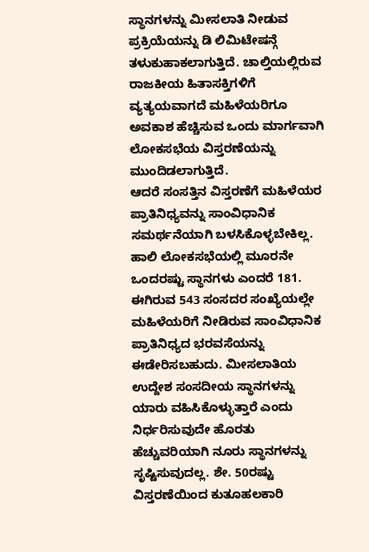ಸ್ಥಾನಗಳನ್ನು ಮೀಸಲಾತಿ ನೀಡುವ ಪ್ರಕ್ರಿಯೆಯನ್ನು ಡಿ ಲಿಮಿಟೇಷನ್ಗೆ ತಳುಕುಹಾಕಲಾಗುತ್ತಿದೆ. ಚಾಲ್ತಿಯಲ್ಲಿರುವ
ರಾಜಕೀಯ ಹಿತಾಸಕ್ತಿಗಳಿಗೆ ವ್ಯತ್ಯಯವಾಗದೆ ಮಹಿಳೆಯರಿಗೂ ಅವಕಾಶ ಹೆಚ್ಚಿಸುವ ಒಂದು ಮಾರ್ಗವಾಗಿ ಲೋಕಸಭೆಯ ವಿಸ್ತರಣೆಯನ್ನು ಮುಂದಿಡಲಾಗುತ್ತಿದೆ.
ಆದರೆ ಸಂಸತ್ತಿನ ವಿಸ್ತರಣೆಗೆ ಮಹಿಳೆಯರ ಪ್ರಾತಿನಿಧ್ಯವನ್ನು ಸಾಂವಿಧಾನಿಕ ಸಮರ್ಥನೆಯಾಗಿ ಬಳಸಿಕೊಳ್ಳಬೇಕಿಲ್ಲ. ಹಾಲಿ ಲೋಕಸಭೆಯಲ್ಲಿ ಮೂರನೇ ಒಂದರಷ್ಟು ಸ್ಥಾನಗಳು ಎಂದರೆ 181. ಈಗಿರುವ 543 ಸಂಸದರ ಸಂಖ್ಯೆಯಲ್ಲೇ ಮಹಿಳೆಯರಿಗೆ ನೀಡಿರುವ ಸಾಂವಿಧಾನಿಕ ಪ್ರಾತಿನಿಧ್ಯದ ಭರವಸೆಯನ್ನು ಈಡೇರಿಸಬಹುದು. ಮೀಸಲಾತಿಯ ಉದ್ದೇಶ ಸಂಸದೀಯ ಸ್ಥಾನಗಳನ್ನು ಯಾರು ವಹಿಸಿಕೊಳ್ಳುತ್ತಾರೆ ಎಂದು ನಿರ್ಧರಿಸುವುದೇ ಹೊರತು ಹೆಚ್ಚುವರಿಯಾಗಿ ನೂರು ಸ್ಥಾನಗಳನ್ನು ಸೃಷ್ಟಿಸುವುದಲ್ಲ. ಶೇ. 50ರಷ್ಟು ವಿಸ್ತರಣೆಯಿಂದ ಕುತೂಹಲಕಾರಿ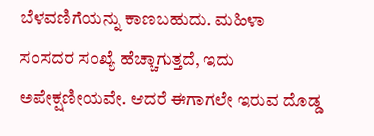ಬೆಳವಣಿಗೆಯನ್ನು ಕಾಣಬಹುದು. ಮಹಿಳಾ ಸಂಸದರ ಸಂಖ್ಯೆ ಹೆಚ್ಚಾಗುತ್ತದೆ, ಇದು ಅಪೇಕ್ಷಣೀಯವೇ. ಆದರೆ ಈಗಾಗಲೇ ಇರುವ ದೊಡ್ಡ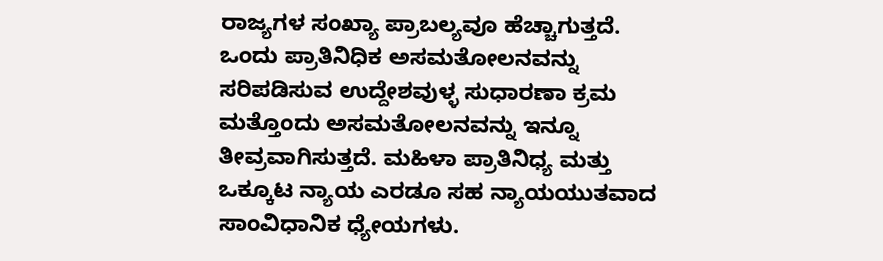ರಾಜ್ಯಗಳ ಸಂಖ್ಯಾ ಪ್ರಾಬಲ್ಯವೂ ಹೆಚ್ಚಾಗುತ್ತದೆ. ಒಂದು ಪ್ರಾತಿನಿಧಿಕ ಅಸಮತೋಲನವನ್ನು ಸರಿಪಡಿಸುವ ಉದ್ದೇಶವುಳ್ಳ ಸುಧಾರಣಾ ಕ್ರಮ ಮತ್ತೊಂದು ಅಸಮತೋಲನವನ್ನು ಇನ್ನೂ ತೀವ್ರವಾಗಿಸುತ್ತದೆ. ಮಹಿಳಾ ಪ್ರಾತಿನಿಧ್ಯ ಮತ್ತು ಒಕ್ಕೂಟ ನ್ಯಾಯ ಎರಡೂ ಸಹ ನ್ಯಾಯಯುತವಾದ ಸಾಂವಿಧಾನಿಕ ಧ್ಯೇಯಗಳು.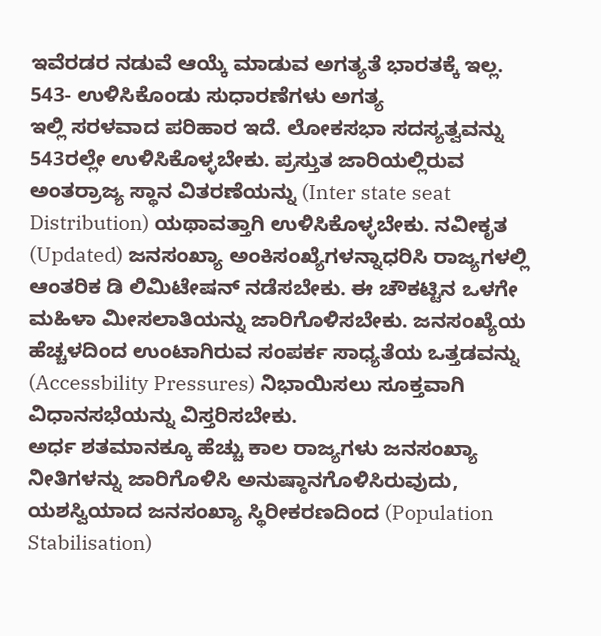ಇವೆರಡರ ನಡುವೆ ಆಯ್ಕೆ ಮಾಡುವ ಅಗತ್ಯತೆ ಭಾರತಕ್ಕೆ ಇಲ್ಲ.
543- ಉಳಿಸಿಕೊಂಡು ಸುಧಾರಣೆಗಳು ಅಗತ್ಯ
ಇಲ್ಲಿ ಸರಳವಾದ ಪರಿಹಾರ ಇದೆ. ಲೋಕಸಭಾ ಸದಸ್ಯತ್ವವನ್ನು 543ರಲ್ಲೇ ಉಳಿಸಿಕೊಳ್ಳಬೇಕು. ಪ್ರಸ್ತುತ ಜಾರಿಯಲ್ಲಿರುವ ಅಂತರ್ರಾಜ್ಯ ಸ್ಥಾನ ವಿತರಣೆಯನ್ನು (Inter state seat Distribution) ಯಥಾವತ್ತಾಗಿ ಉಳಿಸಿಕೊಳ್ಳಬೇಕು. ನವೀಕೃತ (Updated) ಜನಸಂಖ್ಯಾ ಅಂಕಿಸಂಖ್ಯೆಗಳನ್ನಾಧರಿಸಿ ರಾಜ್ಯಗಳಲ್ಲಿ ಆಂತರಿಕ ಡಿ ಲಿಮಿಟೇಷನ್ ನಡೆಸಬೇಕು. ಈ ಚೌಕಟ್ಟಿನ ಒಳಗೇ ಮಹಿಳಾ ಮೀಸಲಾತಿಯನ್ನು ಜಾರಿಗೊಳಿಸಬೇಕು. ಜನಸಂಖ್ಯೆಯ ಹೆಚ್ಚಳದಿಂದ ಉಂಟಾಗಿರುವ ಸಂಪರ್ಕ ಸಾಧ್ಯತೆಯ ಒತ್ತಡವನ್ನು (Accessbility Pressures) ನಿಭಾಯಿಸಲು ಸೂಕ್ತವಾಗಿ ವಿಧಾನಸಭೆಯನ್ನು ವಿಸ್ತರಿಸಬೇಕು.
ಅರ್ಧ ಶತಮಾನಕ್ಕೂ ಹೆಚ್ಚು ಕಾಲ ರಾಜ್ಯಗಳು ಜನಸಂಖ್ಯಾ ನೀತಿಗಳನ್ನು ಜಾರಿಗೊಳಿಸಿ ಅನುಷ್ಠಾನಗೊಳಿಸಿರುವುದು, ಯಶಸ್ವಿಯಾದ ಜನಸಂಖ್ಯಾ ಸ್ಥಿರೀಕರಣದಿಂದ (Population Stabilisation)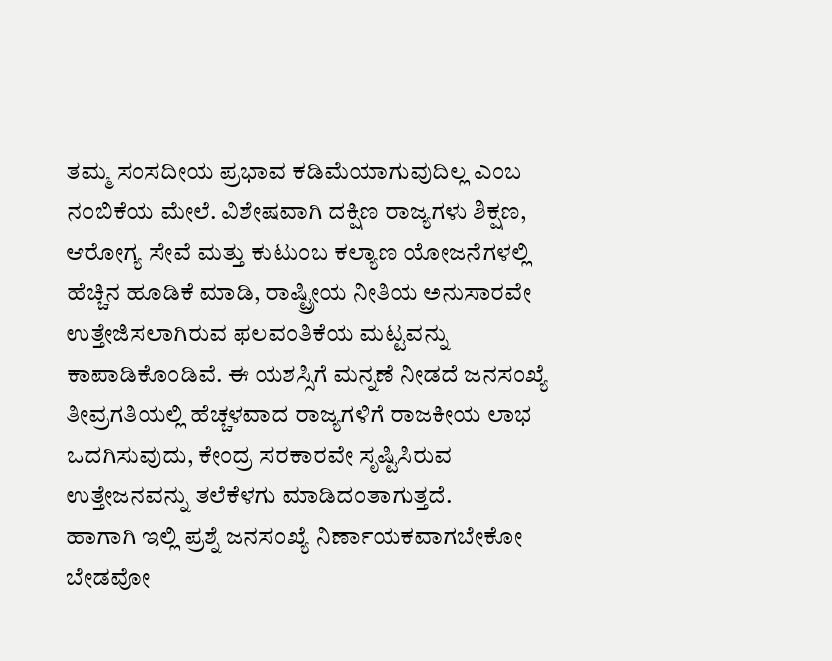ತಮ್ಮ ಸಂಸದೀಯ ಪ್ರಭಾವ ಕಡಿಮೆಯಾಗುವುದಿಲ್ಲ ಎಂಬ ನಂಬಿಕೆಯ ಮೇಲೆ. ವಿಶೇಷವಾಗಿ ದಕ್ಷಿಣ ರಾಜ್ಯಗಳು ಶಿಕ್ಷಣ, ಆರೋಗ್ಯ ಸೇವೆ ಮತ್ತು ಕುಟುಂಬ ಕಲ್ಯಾಣ ಯೋಜನೆಗಳಲ್ಲಿ ಹೆಚ್ಚಿನ ಹೂಡಿಕೆ ಮಾಡಿ, ರಾಷ್ಟ್ರೀಯ ನೀತಿಯ ಅನುಸಾರವೇ ಉತ್ತೇಜಿಸಲಾಗಿರುವ ಫಲವಂತಿಕೆಯ ಮಟ್ಟವನ್ನು ಕಾಪಾಡಿಕೊಂಡಿವೆ. ಈ ಯಶಸ್ಸಿಗೆ ಮನ್ನಣೆ ನೀಡದೆ ಜನಸಂಖ್ಯೆ ತೀವ್ರಗತಿಯಲ್ಲಿ ಹೆಚ್ಚಳವಾದ ರಾಜ್ಯಗಳಿಗೆ ರಾಜಕೀಯ ಲಾಭ ಒದಗಿಸುವುದು, ಕೇಂದ್ರ ಸರಕಾರವೇ ಸೃಷ್ಟಿಸಿರುವ ಉತ್ತೇಜನವನ್ನು ತಲೆಕೆಳಗು ಮಾಡಿದಂತಾಗುತ್ತದೆ.
ಹಾಗಾಗಿ ಇಲ್ಲಿ ಪ್ರಶ್ನೆ ಜನಸಂಖ್ಯೆ ನಿರ್ಣಾಯಕವಾಗಬೇಕೋ ಬೇಡವೋ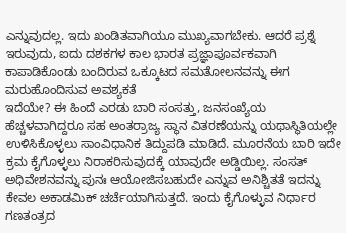ಎನ್ನುವುದಲ್ಲ. ಇದು ಖಂಡಿತವಾಗಿಯೂ ಮುಖ್ಯವಾಗಬೇಕು. ಆದರೆ ಪ್ರಶ್ನೆ ಇರುವುದು, ಐದು ದಶಕಗಳ ಕಾಲ ಭಾರತ ಪ್ರಜ್ಞಾಪೂರ್ವಕವಾಗಿ ಕಾಪಾಡಿಕೊಂಡು ಬಂದಿರುವ ಒಕ್ಕೂಟದ ಸಮತೋಲನವನ್ನು ಈಗ ಮರುಹೊಂದಿಸುವ ಅವಶ್ಯಕತೆ
ಇದೆಯೇ? ಈ ಹಿಂದೆ ಎರಡು ಬಾರಿ ಸಂಸತ್ತು, ಜನಸಂಖ್ಯೆಯ ಹೆಚ್ಚಳವಾಗಿದ್ದರೂ ಸಹ ಅಂತರ್ರಾಜ್ಯ ಸ್ಥಾನ ವಿತರಣೆಯನ್ನು ಯಥಾಸ್ಥಿತಿಯಲ್ಲೇ ಉಳಿಸಿಕೊಳ್ಳಲು ಸಾಂವಿಧಾನಿಕ ತಿದ್ದುಪಡಿ ಮಾಡಿದೆ. ಮೂರನೆಯ ಬಾರಿ ಇದೇ ಕ್ರಮ ಕೈಗೊಳ್ಳಲು ನಿರಾಕರಿಸುವುದಕ್ಕೆ ಯಾವುದೇ ಅಡ್ಡಿಯಿಲ್ಲ. ಸಂಸತ್ ಅಧಿವೇಶನವನ್ನು ಪುನಃ ಆಯೋಜಿಸಬಹುದೇ ಎನ್ನುವ ಅನಿಶ್ಚಿತತೆ ಇದನ್ನು ಕೇವಲ ಅಕಾಡಮಿಕ್ ಚರ್ಚೆಯಾಗಿಸುತ್ತದೆ. ಇಂದು ಕೈಗೊಳ್ಳುವ ನಿರ್ಧಾರ ಗಣತಂತ್ರದ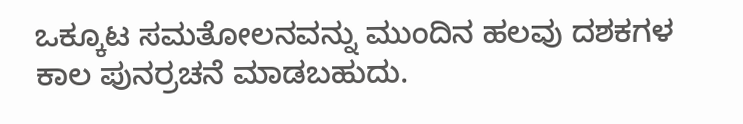ಒಕ್ಕೂಟ ಸಮತೋಲನವನ್ನು ಮುಂದಿನ ಹಲವು ದಶಕಗಳ ಕಾಲ ಪುನರ್ರಚನೆ ಮಾಡಬಹುದು.